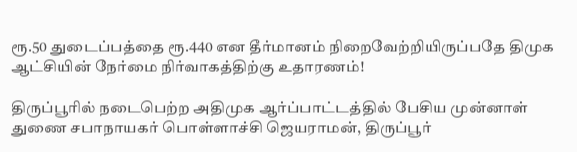ரூ.50 துடைப்பத்தை ரூ.440 என தீர்மானம் நிறைவேற்றியிருப்பதே திமுக ஆட்சியின் நேர்மை நிர்வாகத்திற்கு உதாரணம்!

திருப்பூரில் நடைபெற்ற அதிமுக ஆர்ப்பாட்டத்தில் பேசிய முன்னாள் துணை சபாநாயகர் பொள்ளாச்சி ஜெயராமன், திருப்பூர்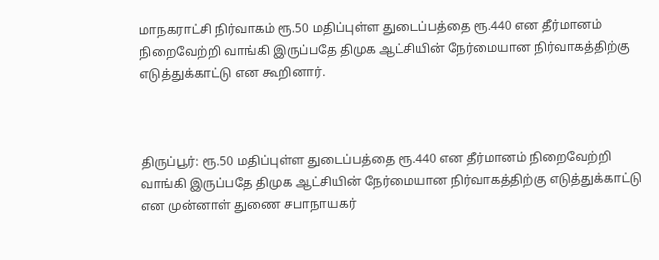மாநகராட்சி நிர்வாகம் ரூ.50 மதிப்புள்ள துடைப்பத்தை ரூ.440 என தீர்மானம் நிறைவேற்றி வாங்கி இருப்பதே திமுக ஆட்சியின் நேர்மையான நிர்வாகத்திற்கு எடுத்துக்காட்டு என கூறினார்.



திருப்பூர்: ரூ.50 மதிப்புள்ள துடைப்பத்தை ரூ.440 என தீர்மானம் நிறைவேற்றி வாங்கி இருப்பதே திமுக ஆட்சியின் நேர்மையான நிர்வாகத்திற்கு எடுத்துக்காட்டு என முன்னாள் துணை சபாநாயகர்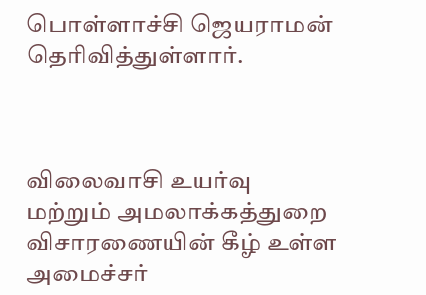பொள்ளாச்சி ஜெயராமன் தெரிவித்துள்ளார்.



விலைவாசி உயர்வு மற்றும் அமலாக்கத்துறை விசாரணையின் கீழ் உள்ள அமைச்சர்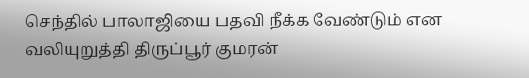செந்தில் பாலாஜியை பதவி நீக்க வேண்டும் என வலியுறுத்தி திருப்பூர் குமரன்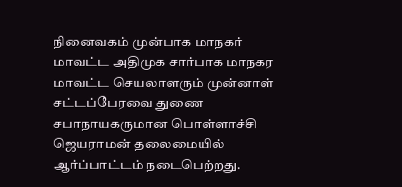நினைவகம் முன்பாக மாநகர் மாவட்ட அதிமுக சார்பாக மாநகர மாவட்ட செயலாளரும் முன்னாள் சட்டப்பேரவை துணை சபாநாயகருமான பொள்ளாச்சி ஜெயராமன் தலைமையில் ஆர்ப்பாட்டம் நடைபெற்றது.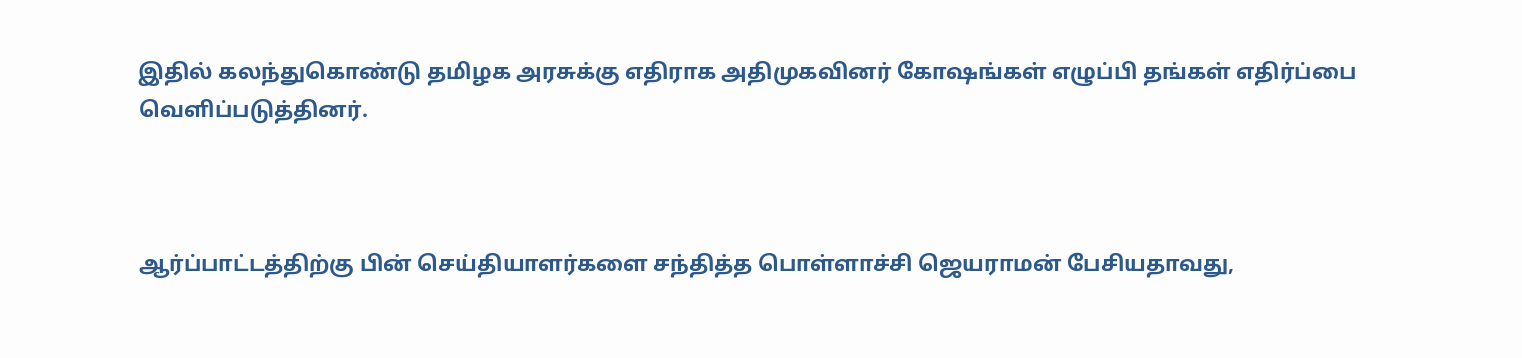இதில் கலந்துகொண்டு தமிழக அரசுக்கு எதிராக அதிமுகவினர் கோஷங்கள் எழுப்பி தங்கள் எதிர்ப்பை வெளிப்படுத்தினர்.



ஆர்ப்பாட்டத்திற்கு பின் செய்தியாளர்களை சந்தித்த பொள்ளாச்சி ஜெயராமன் பேசியதாவது,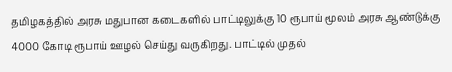தமிழகத்தில் அரசு மதுபான கடைகளில் பாட்டிலுக்கு 10 ரூபாய் மூலம் அரசு ஆண்டுக்கு 4000 கோடி ரூபாய் ஊழல் செய்து வருகிறது. பாட்டில் முதல்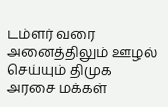டம்ளர் வரை அனைத்திலும் ஊழல் செய்யும் திமுக அரசை மக்கள்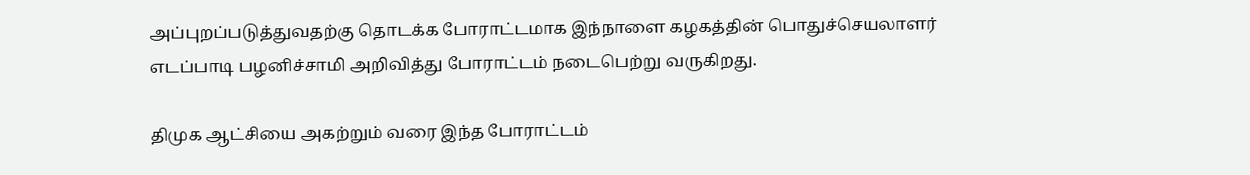அப்புறப்படுத்துவதற்கு தொடக்க போராட்டமாக இந்நாளை கழகத்தின் பொதுச்செயலாளர் எடப்பாடி பழனிச்சாமி அறிவித்து போராட்டம் நடைபெற்று வருகிறது.

திமுக ஆட்சியை அகற்றும் வரை இந்த போராட்டம்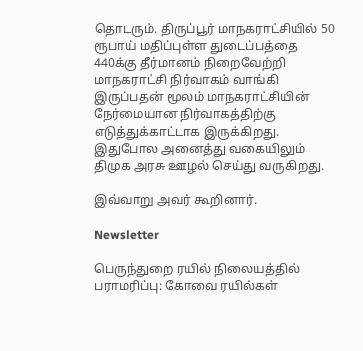தொடரும். திருப்பூர் மாநகராட்சியில் 50 ரூபாய் மதிப்புள்ள துடைப்பத்தை 440க்கு தீர்மானம் நிறைவேற்றி மாநகராட்சி நிர்வாகம் வாங்கி இருப்பதன் மூலம் மாநகராட்சியின் நேர்மையான நிர்வாகத்திற்கு எடுத்துக்காட்டாக இருக்கிறது. இதுபோல அனைத்து வகையிலும் திமுக அரசு ஊழல் செய்து வருகிறது.

இவ்வாறு அவர் கூறினார்.

Newsletter

பெருந்துறை ரயில் நிலையத்தில் பராமரிப்பு: கோவை ரயில்கள்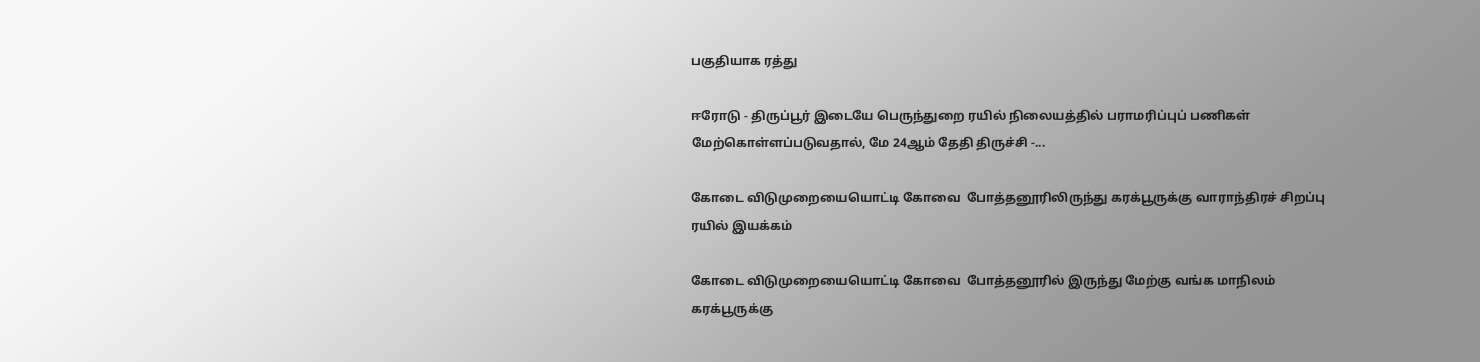பகுதியாக ரத்து

ஈரோடு - திருப்பூர் இடையே பெருந்துறை ரயில் நிலையத்தில் பராமரிப்புப் பணிகள் மேற்கொள்ளப்படுவதால், மே 24ஆம் தேதி திருச்சி -...

கோடை விடுமுறையையொட்டி கோவை  போத்தனூரிலிருந்து கரக்பூருக்கு வாராந்திரச் சிறப்பு ரயில் இயக்கம்

கோடை விடுமுறையையொட்டி கோவை  போத்தனூரில் இருந்து மேற்கு வங்க மாநிலம் கரக்பூருக்கு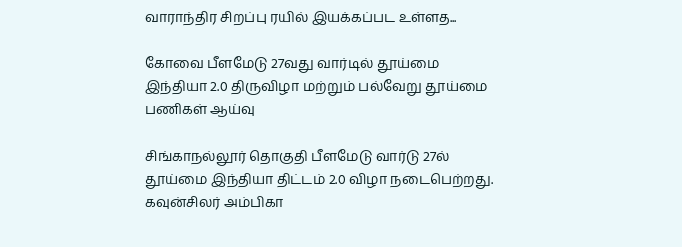வாராந்திர சிறப்பு ரயில் இயக்கப்பட உள்ளத...

கோவை பீளமேடு 27வது வார்டில் தூய்மை இந்தியா 2.0 திருவிழா மற்றும் பல்வேறு தூய்மை பணிகள் ஆய்வு

சிங்காநல்லூர் தொகுதி பீளமேடு வார்டு 27ல் தூய்மை இந்தியா திட்டம் 2.0 விழா நடைபெற்றது. கவுன்சிலர் அம்பிகா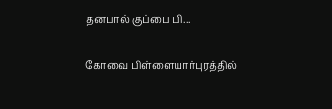தனபால் குப்பை பி...

கோவை பிள்ளையார்புரத்தில்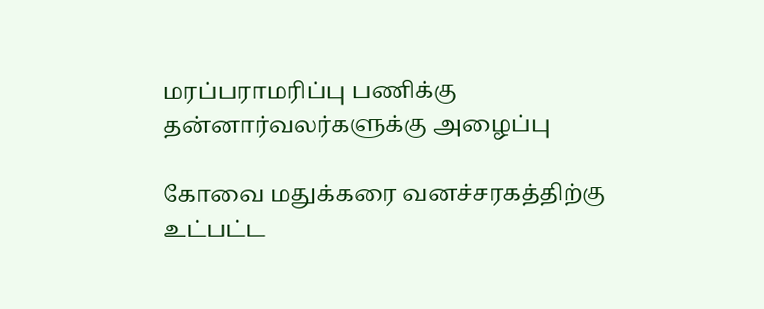மரப்பராமரிப்பு பணிக்கு  தன்னார்வலர்களுக்கு அழைப்பு

கோவை மதுக்கரை வனச்சரகத்திற்கு உட்பட்ட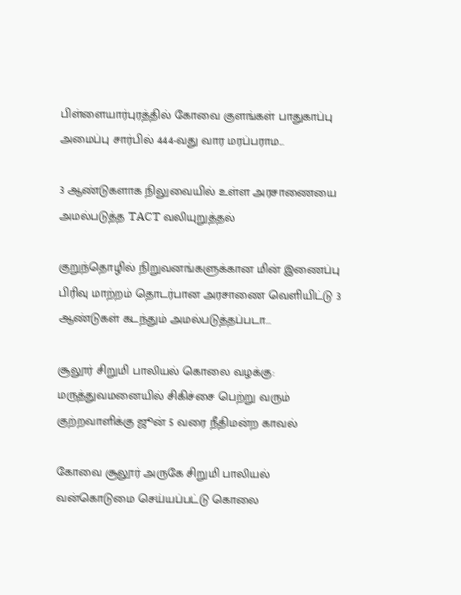பிள்ளையார்புரத்தில் கோவை குளங்கள் பாதுகாப்பு அமைப்பு சார்பில் 444-வது வார மரப்பராம...

3 ஆண்டுகளாக நிலுவையில் உள்ள அரசாணையை அமல்படுத்த TACT வலியுறுத்தல்

குறுந்தொழில் நிறுவனங்களுக்கான மின் இணைப்பு பிரிவு மாற்றம் தொடர்பான அரசாணை வெளியிட்டு 3 ஆண்டுகள் கடந்தும் அமல்படுத்தப்படா...

சூலூர் சிறுமி பாலியல் கொலை வழக்கு: மருத்துவமனையில் சிகிச்சை பெற்று வரும் குற்றவாளிக்கு ஜூன் 5 வரை நீதிமன்ற காவல்

கோவை சூலூர் அருகே சிறுமி பாலியல் வன்கொடுமை செய்யப்பட்டு கொலை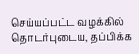செய்யப்பட்ட வழக்கில் தொடர்புடைய, தப்பிக்க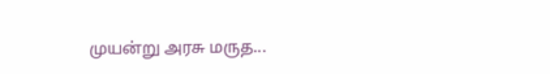முயன்று அரசு மருத...